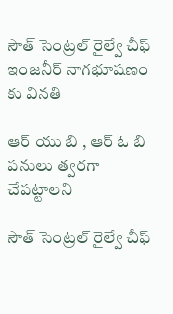సౌత్ సెంట్రల్ రైల్వే చీఫ్ ఇంజనీర్ నాగభూషణం కు వినతి

ఆర్ యు బి , ఆర్ ఓ బి పనులు త్వరగా చేపట్టాలని

సౌత్ సెంట్రల్ రైల్వే చీఫ్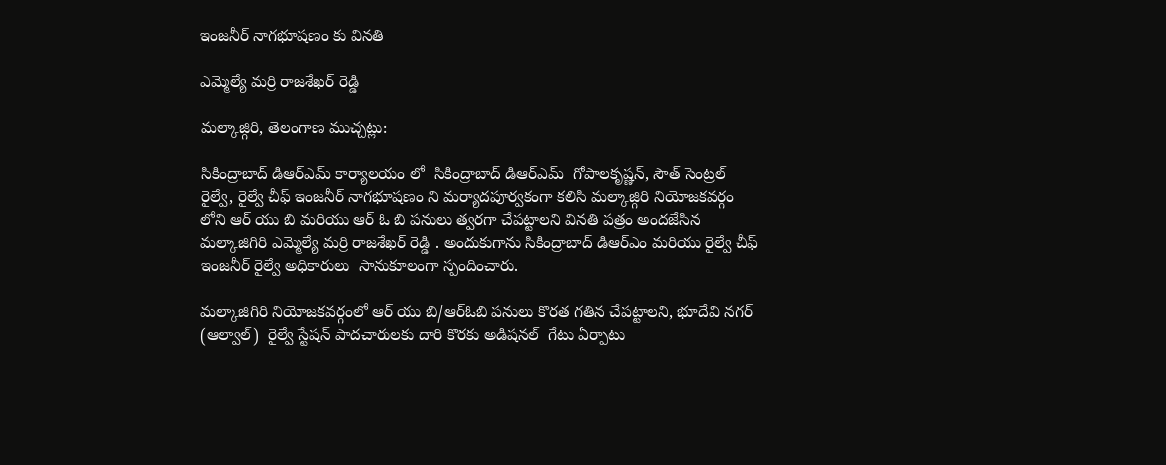ఇంజనీర్ నాగభూషణం కు వినతి

ఎమ్మెల్యే మర్రి రాజశేఖర్ రెడ్డి

మల్కాజ్గిరి, తెలంగాణ ముచ్చట్లు:

సికింద్రాబాద్ డిఆర్ఎమ్ కార్యాలయం లో  సికింద్రాబాద్ డిఆర్ఎమ్  గోపాలకృష్ణన్, సౌత్ సెంట్రల్ రైల్వే, రైల్వే చీఫ్ ఇంజనీర్ నాగభూషణం ని మర్యాదపూర్వకంగా కలిసి మల్కాజ్గిరి నియోజకవర్గం లోని ఆర్ యు బి మరియు ఆర్ ఓ బి పనులు త్వరగా చేపట్టాలని వినతి పత్రం అందజేసిన మల్కాజిగిరి ఎమ్మెల్యే మర్రి రాజశేఖర్ రెడ్డి . అందుకుగాను సికింద్రాబాద్ డిఆర్ఎం మరియు రైల్వే చీఫ్ ఇంజనీర్ రైల్వే అధికారులు  సానుకూలంగా స్పందించారు.

మల్కాజిగిరి నియోజకవర్గంలో ఆర్ యు బి/ఆర్ఓబి పనులు కొరత గతిన చేపట్టాలని, భూదేవి నగర్ (ఆల్వాల్)  రైల్వే స్టేషన్ పాదచారులకు దారి కొరకు అడిషనల్  గేటు ఏర్పాటు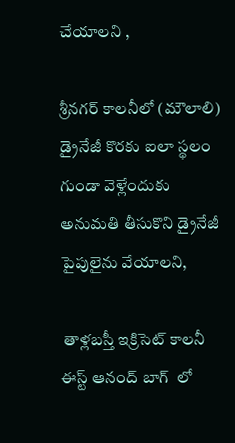చేయాలని ,

శ్రీనగర్ కాలనీలో (మౌలాలి) డ్రైనేజీ కొరకు ఐలా స్థలం గుండా వెళ్లేందుకు అనుమతి తీసుకొని డ్రైనేజీ పైపులైను వేయాలని,

 తాళ్లబస్తీ ఇక్రిసెట్ కాలనీ ఈస్ట్ ఆనంద్ బాగ్  లో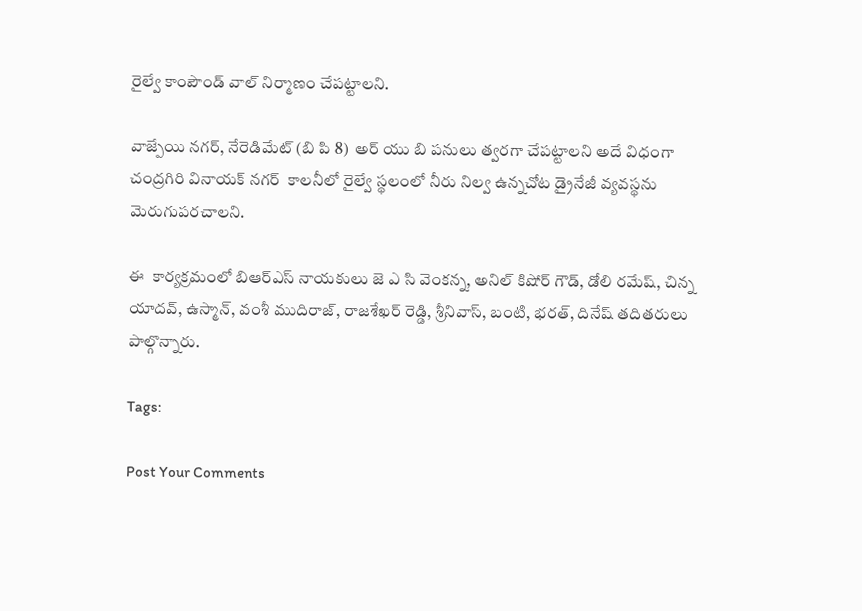రైల్వే కాంపౌండ్ వాల్ నిర్మాణం చేపట్టాలని.

వాజ్పేయి నగర్, నేరెడిమేట్ (బి పి 8)  అర్ యు బి పనులు త్వరగా చేపట్టాలని అదే విధంగా చంద్రగిరి వినాయక్ నగర్  కాలనీలో రైల్వే స్థలంలో నీరు నిల్వ ఉన్నచోట డ్రైనేజీ వ్యవస్థను మెరుగుపరచాలని.

ఈ  కార్యక్రమంలో బిఆర్ఎస్ నాయకులు జె ఎ సి వెంకన్న, అనిల్ కిషోర్ గౌడ్, డోలి రమేష్, చిన్న యాదవ్, ఉస్మాన్, వంశీ ముదిరాజ్, రాజశేఖర్ రెడ్డి, శ్రీనివాస్, బంటి, భరత్, దినేష్ తదితరులు పాల్గొన్నారు.

Tags:

Post Your Comments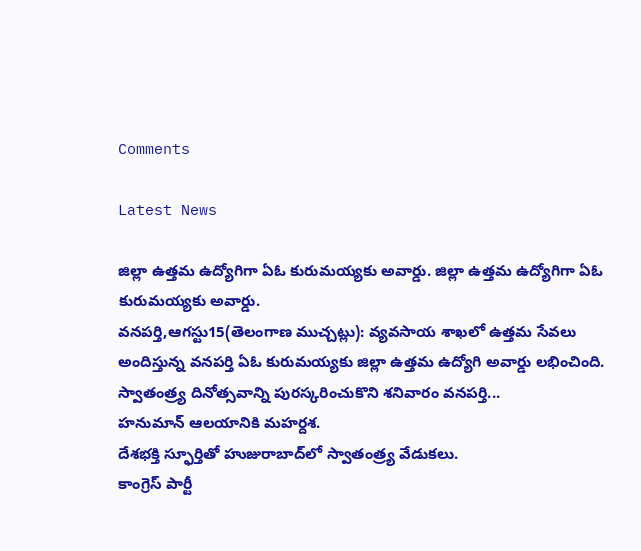Comments

Latest News

జిల్లా ఉత్తమ ఉద్యోగిగా ఏఓ కురుమయ్యకు అవార్డు. జిల్లా ఉత్తమ ఉద్యోగిగా ఏఓ కురుమయ్యకు అవార్డు.
వనపర్తి,ఆగస్టు15(తెలంగాణ ముచ్చట్లు): వ్యవసాయ శాఖలో ఉత్తమ సేవలు అందిస్తున్న వనపర్తి ఏఓ కురుమయ్యకు జిల్లా ఉత్తమ ఉద్యోగి అవార్డు లభించింది. స్వాతంత్ర్య దినోత్సవాన్ని పురస్కరించుకొని శనివారం వనపర్తి...
హనుమాన్ ఆలయానికి మహర్దశ.
దేశభక్తి స్ఫూర్తితో హుజురాబాద్‌లో స్వాతంత్ర్య వేడుకలు.
కాంగ్రెస్ పార్టీ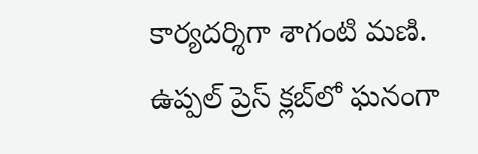కార్యదర్శిగా శాగంటి మణి.
ఉప్పల్ ప్రెస్ క్లబ్‌లో ఘనంగా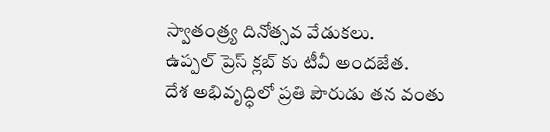స్వాతంత్ర్య దినోత్సవ వేడుకలు.
ఉప్పల్ ప్రెస్ క్లబ్‌ కు టీవీ అందజేత.
దేశ అభివృద్ధిలో ప్రతి పౌరుడు తన వంతు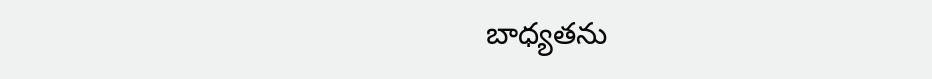బాధ్యతను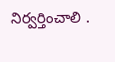నిర్వర్తించాలి .